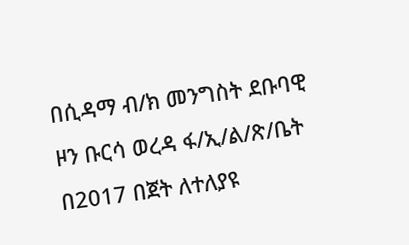በሲዳማ ብ/ክ መንግስት ደቡባዊ ዞን ቡርሳ ወረዳ ፋ/ኢ/ል/ጽ/ቤት በ2017 በጀት ለተለያዩ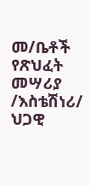መ/ቤቶች የጽህፈት መሣሪያ /እስቴሽነሪ/ ህጋዊ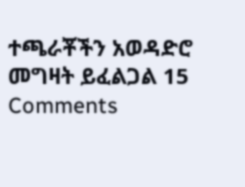ተጫራቾችን አወዳድሮ መግዛት ይፈልጋል 15 Comments